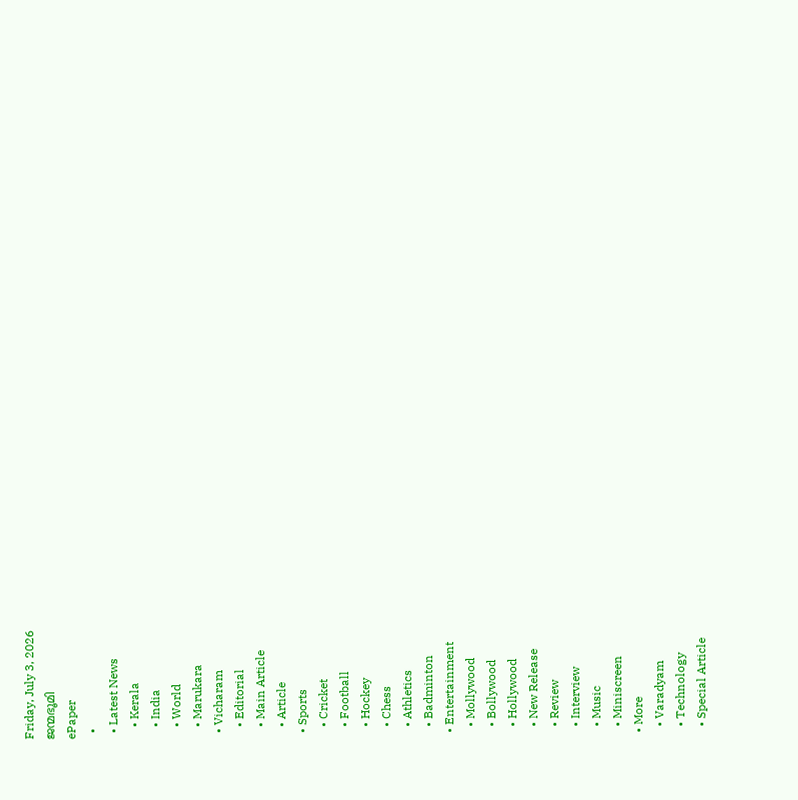Friday, July 3, 2026
ജന്മഭൂമി
ePaper
  •
  • Latest News
    • Kerala
    • India
    • World
    • Marukara
  • Vicharam
    • Editorial
    • Main Article
    • Article
  • Sports
    • Cricket
    • Football
    • Hockey
    • Chess
    • Athletics
    • Badminton
  • Entertainment
    • Mollywood
    • Bollywood
    • Hollywood
    • New Release
    • Review
    • Interview
    • Music
    • Miniscreen
  • More
    • Varadyam
    • Technology
    • Special Article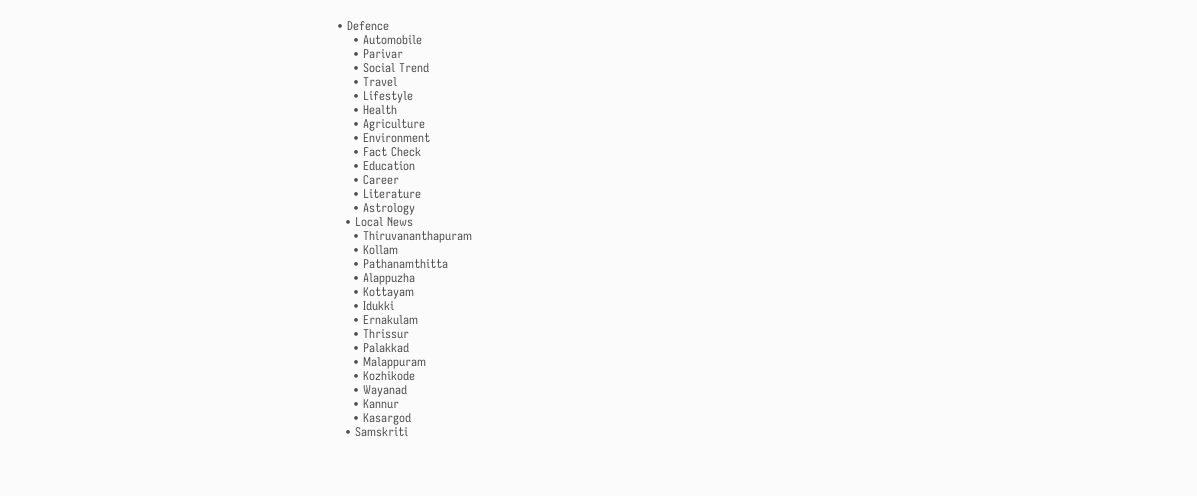• Defence
    • Automobile
    • Parivar
    • Social Trend
    • Travel
    • Lifestyle
    • Health
    • Agriculture
    • Environment
    • Fact Check
    • Education
    • Career
    • Literature
    • Astrology
  • Local News
    • Thiruvananthapuram
    • Kollam
    • Pathanamthitta
    • Alappuzha
    • Kottayam
    • Idukki
    • Ernakulam
    • Thrissur
    • Palakkad
    • Malappuram
    • Kozhikode
    • Wayanad
    • Kannur
    • Kasargod
  • Samskriti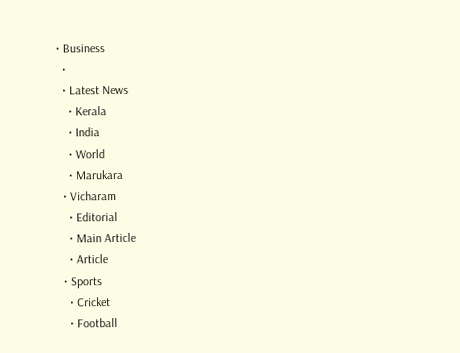• Business
  •
  • Latest News
    • Kerala
    • India
    • World
    • Marukara
  • Vicharam
    • Editorial
    • Main Article
    • Article
  • Sports
    • Cricket
    • Football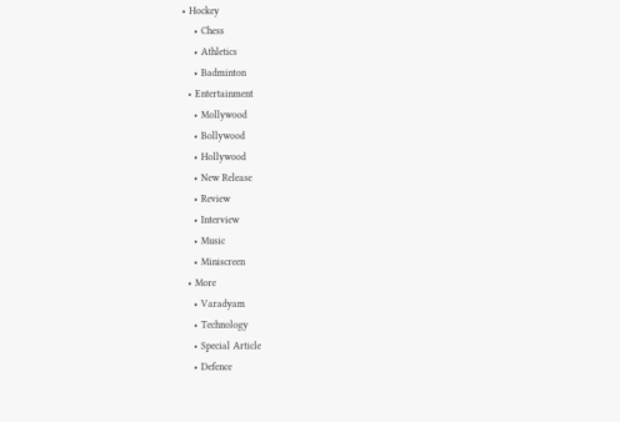• Hockey
    • Chess
    • Athletics
    • Badminton
  • Entertainment
    • Mollywood
    • Bollywood
    • Hollywood
    • New Release
    • Review
    • Interview
    • Music
    • Miniscreen
  • More
    • Varadyam
    • Technology
    • Special Article
    • Defence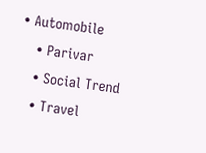• Automobile
    • Parivar
    • Social Trend
    • Travel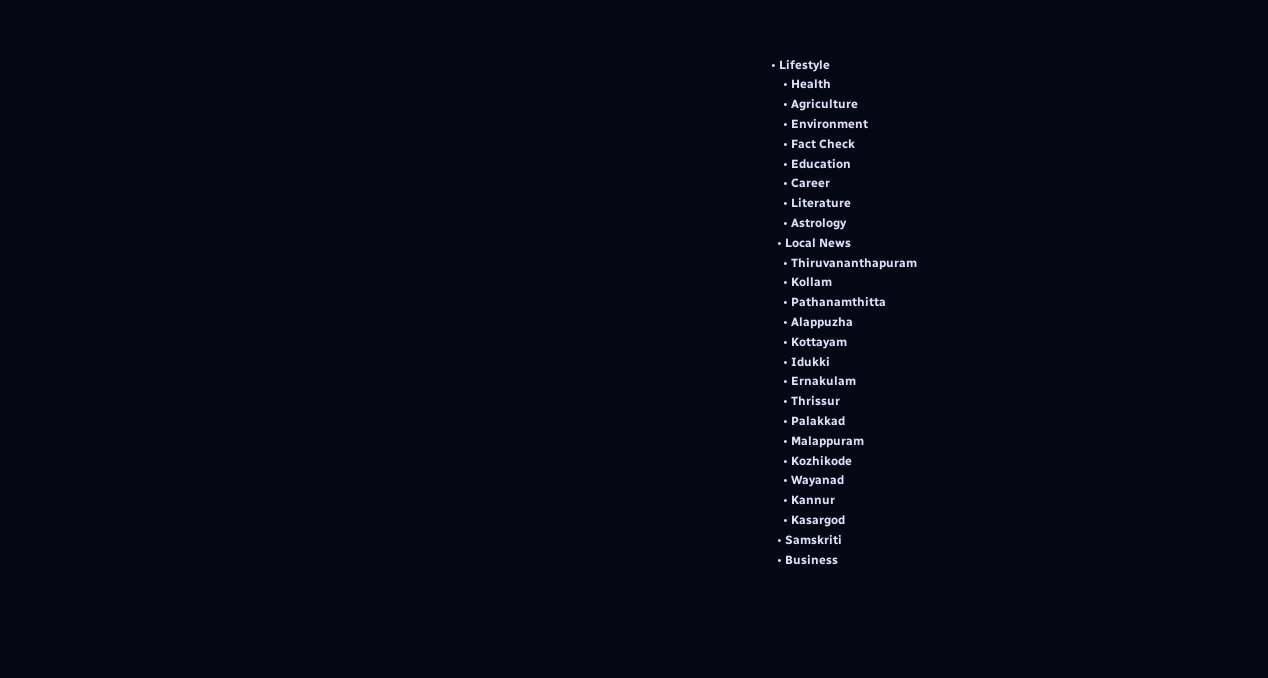• Lifestyle
    • Health
    • Agriculture
    • Environment
    • Fact Check
    • Education
    • Career
    • Literature
    • Astrology
  • Local News
    • Thiruvananthapuram
    • Kollam
    • Pathanamthitta
    • Alappuzha
    • Kottayam
    • Idukki
    • Ernakulam
    • Thrissur
    • Palakkad
    • Malappuram
    • Kozhikode
    • Wayanad
    • Kannur
    • Kasargod
  • Samskriti
  • Business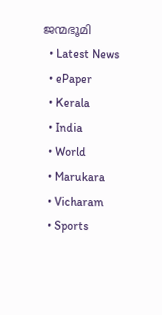ജന്മഭൂമി
  • Latest News
  • ePaper
  • Kerala
  • India
  • World
  • Marukara
  • Vicharam
  • Sports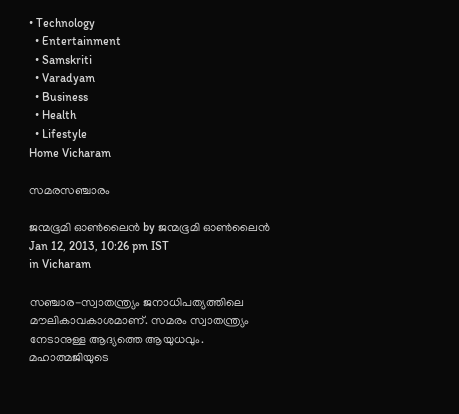• Technology
  • Entertainment
  • Samskriti
  • Varadyam
  • Business
  • Health
  • Lifestyle
Home Vicharam

സമരസഞ്ചാരം

ജന്മഭൂമി ഓണ്‍ലൈന്‍ by ജന്മഭൂമി ഓണ്‍ലൈന്‍
Jan 12, 2013, 10:26 pm IST
in Vicharam

സഞ്ചാര-സ്വാതന്ത്ര്യം ജനാധിപത്യത്തിലെ മൗലികാവകാശമാണ്‌. സമരം സ്വാതന്ത്ര്യം നേടാനുള്ള ആദ്യത്തെ ആയുധവും. മഹാത്മജിയുടെ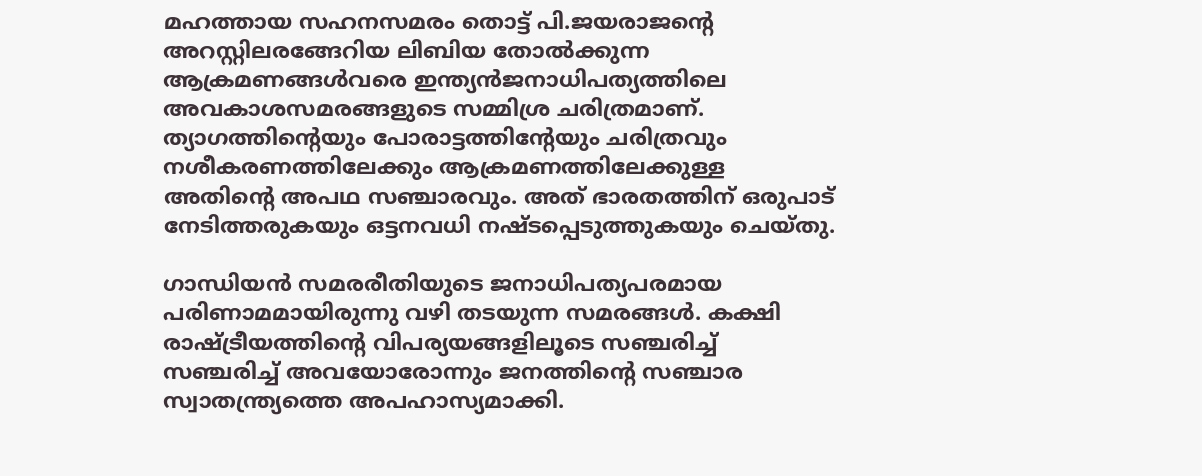മഹത്തായ സഹനസമരം തൊട്ട്‌ പി.ജയരാജന്റെ അറസ്റ്റിലരങ്ങേറിയ ലിബിയ തോല്‍ക്കുന്ന ആക്രമണങ്ങള്‍വരെ ഇന്ത്യന്‍ജനാധിപത്യത്തിലെ അവകാശസമരങ്ങളുടെ സമ്മിശ്ര ചരിത്രമാണ്‌. ത്യാഗത്തിന്റെയും പോരാട്ടത്തിന്റേയും ചരിത്രവും നശീകരണത്തിലേക്കും ആക്രമണത്തിലേക്കുള്ള അതിന്റെ അപഥ സഞ്ചാരവും. അത്‌ ഭാരതത്തിന്‌ ഒരുപാട്‌ നേടിത്തരുകയും ഒട്ടനവധി നഷ്ടപ്പെടുത്തുകയും ചെയ്തു.

ഗാന്ധിയന്‍ സമരരീതിയുടെ ജനാധിപത്യപരമായ പരിണാമമായിരുന്നു വഴി തടയുന്ന സമരങ്ങള്‍. കക്ഷി രാഷ്‌ട്രീയത്തിന്റെ വിപര്യയങ്ങളിലൂടെ സഞ്ചരിച്ച്‌ സഞ്ചരിച്ച്‌ അവയോരോന്നും ജനത്തിന്റെ സഞ്ചാര സ്വാതന്ത്ര്യത്തെ അപഹാസ്യമാക്കി.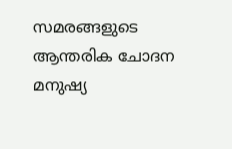സമരങ്ങളുടെ ആന്തരിക ചോദന മനുഷ്യ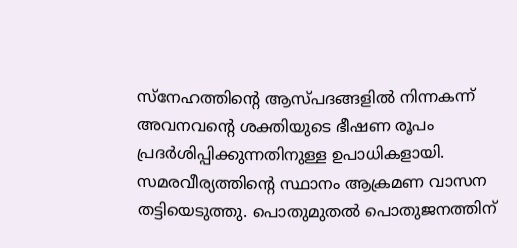സ്നേഹത്തിന്റെ ആസ്പദങ്ങളില്‍ നിന്നകന്ന്‌ അവനവന്റെ ശക്തിയുടെ ഭീഷണ രൂപം പ്രദര്‍ശിപ്പിക്കുന്നതിനുള്ള ഉപാധികളായി. സമരവീര്യത്തിന്റെ സ്ഥാനം ആക്രമണ വാസന തട്ടിയെടുത്തു. പൊതുമുതല്‍ പൊതുജനത്തിന്‌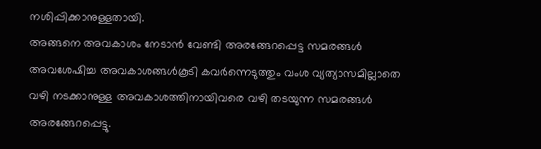നശിപ്പിക്കാനുള്ളതായി.
അങ്ങനെ അവകാശം നേടാന്‍ വേണ്ടി അരങ്ങേറപ്പെട്ട സമരങ്ങള്‍ അവശേഷിച്ച അവകാശങ്ങള്‍കൂടി കവര്‍ന്നെടുത്തും വംശ വ്യത്യാസമില്ലാതെ വഴി നടക്കാനുള്ള അവകാശത്തിനായിവരെ വഴി തടയുന്ന സമരങ്ങള്‍ അരങ്ങേറപ്പെട്ടു.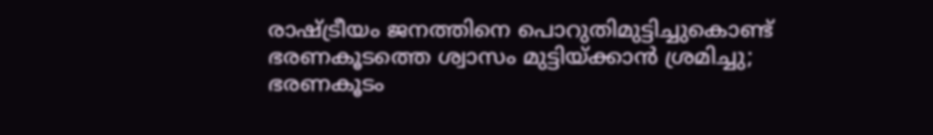രാഷ്‌ട്രീയം ജനത്തിനെ പൊറുതിമുട്ടിച്ചുകൊണ്ട്‌ ഭരണകൂടത്തെ ശ്വാസം മുട്ടിയ്‌ക്കാന്‍ ശ്രമിച്ചു; ഭരണകൂടം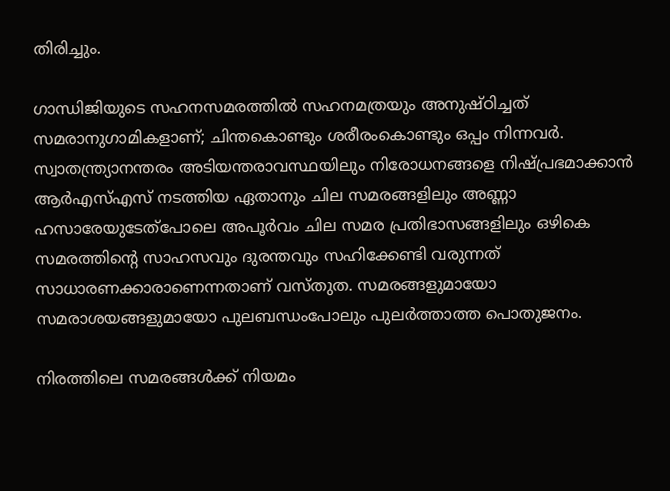തിരിച്ചും.

ഗാന്ധിജിയുടെ സഹനസമരത്തില്‍ സഹനമത്രയും അനുഷ്ഠിച്ചത്‌ സമരാനുഗാമികളാണ്‌; ചിന്തകൊണ്ടും ശരീരംകൊണ്ടും ഒപ്പം നിന്നവര്‍. സ്വാതന്ത്ര്യാനന്തരം അടിയന്തരാവസ്ഥയിലും നിരോധനങ്ങളെ നിഷ്പ്രഭമാക്കാന്‍ ആര്‍എസ്‌എസ്‌ നടത്തിയ ഏതാനും ചില സമരങ്ങളിലും അണ്ണാ ഹസാരേയുടേത്പോലെ അപൂര്‍വം ചില സമര പ്രതിഭാസങ്ങളിലും ഒഴികെ സമരത്തിന്റെ സാഹസവും ദുരന്തവും സഹിക്കേണ്ടി വരുന്നത്‌ സാധാരണക്കാരാണെന്നതാണ്‌ വസ്തുത. സമരങ്ങളുമായോ സമരാശയങ്ങളുമായോ പുലബന്ധംപോലും പുലര്‍ത്താത്ത പൊതുജനം.

നിരത്തിലെ സമരങ്ങള്‍ക്ക്‌ നിയമം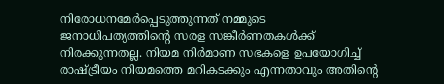നിരോധനമേര്‍പ്പെടുത്തുന്നത്‌ നമ്മുടെ ജനാധിപത്യത്തിന്റെ സരള സങ്കീര്‍ണതകള്‍ക്ക്‌ നിരക്കുന്നതല്ല. നിയമ നിര്‍മാണ സഭകളെ ഉപയോഗിച്ച്‌ രാഷ്‌ട്രീയം നിയമത്തെ മറികടക്കും എന്നതാവും അതിന്റെ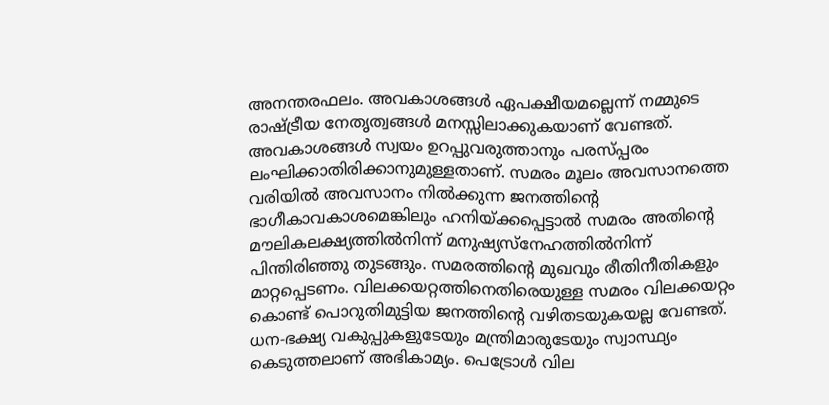അനന്തരഫലം. അവകാശങ്ങള്‍ ഏപക്ഷീയമല്ലെന്ന്‌ നമ്മുടെ രാഷ്‌ട്രീയ നേതൃത്വങ്ങള്‍ മനസ്സിലാക്കുകയാണ്‌ വേണ്ടത്‌. അവകാശങ്ങള്‍ സ്വയം ഉറപ്പുവരുത്താനും പരസ്പ്പരം ലംഘിക്കാതിരിക്കാനുമുള്ളതാണ്‌. സമരം മൂലം അവസാനത്തെ വരിയില്‍ അവസാനം നില്‍ക്കുന്ന ജനത്തിന്റെ ഭാഗീകാവകാശമെങ്കിലും ഹനിയ്‌ക്കപ്പെട്ടാല്‍ സമരം അതിന്റെ മൗലികലക്ഷ്യത്തില്‍നിന്ന്‌ മനുഷ്യസ്നേഹത്തില്‍നിന്ന്‌ പിന്തിരിഞ്ഞു തുടങ്ങും. സമരത്തിന്റെ മുഖവും രീതിനീതികളും മാറ്റപ്പെടണം. വിലക്കയറ്റത്തിനെതിരെയുള്ള സമരം വിലക്കയറ്റം കൊണ്ട്‌ പൊറുതിമുട്ടിയ ജനത്തിന്റെ വഴിതടയുകയല്ല വേണ്ടത്‌. ധന-ഭക്ഷ്യ വകുപ്പുകളുടേയും മന്ത്രിമാരുടേയും സ്വാസ്ഥ്യം കെടുത്തലാണ്‌ അഭികാമ്യം. പെട്രോള്‍ വില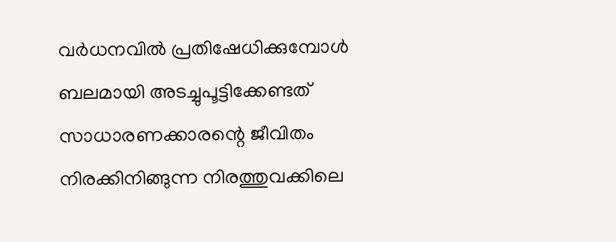വര്‍ധനവില്‍ പ്രതിഷേധിക്കുമ്പോള്‍ ബലമായി അടച്ചുപൂട്ടിക്കേണ്ടത്‌ സാധാരണക്കാരന്റെ ജീവിതം നിരക്കിനിങ്ങുന്ന നിരത്തുവക്കിലെ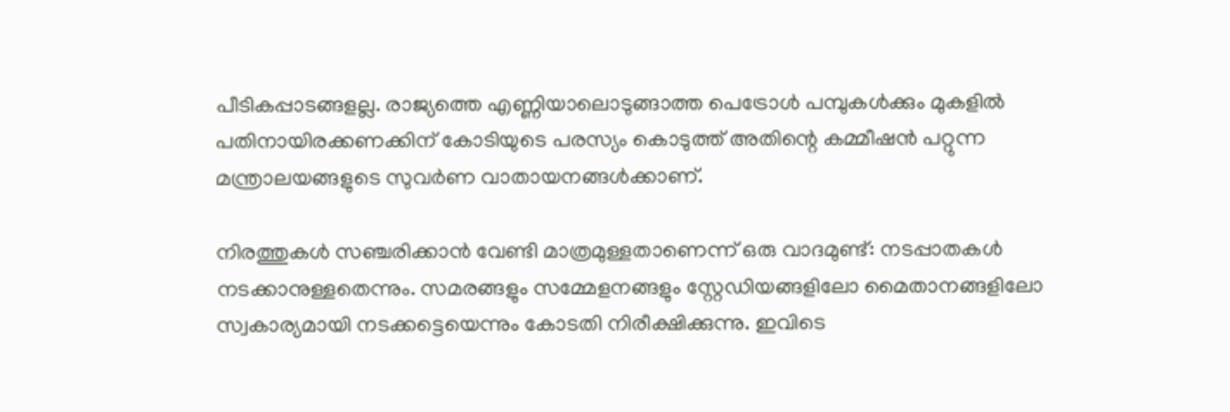പീടികപ്പാടങ്ങളല്ല. രാജ്യത്തെ എണ്ണിയാലൊടുങ്ങാത്ത പെട്രോള്‍ പമ്പുകള്‍ക്കും മുകളില്‍ പതിനായിരക്കണക്കിന്‌ കോടിയുടെ പരസ്യം കൊടുത്ത്‌ അതിന്റെ കമ്മീഷന്‍ പറ്റുന്ന മന്ത്രാലയങ്ങളുടെ സുവര്‍ണ വാതായനങ്ങള്‍ക്കാണ്‌.

നിരത്തുകള്‍ സഞ്ചരിക്കാന്‍ വേണ്ടി മാത്രമുള്ളതാണെന്ന്‌ ഒരു വാദമുണ്ട്‌: നടപ്പാതകള്‍ നടക്കാനുള്ളതെന്നും. സമരങ്ങളും സമ്മേളനങ്ങളും സ്റ്റേഡിയങ്ങളിലോ മൈതാനങ്ങളിലോ സ്വകാര്യമായി നടക്കട്ടെയെന്നും കോടതി നിരീക്ഷിക്കുന്നു. ഇവിടെ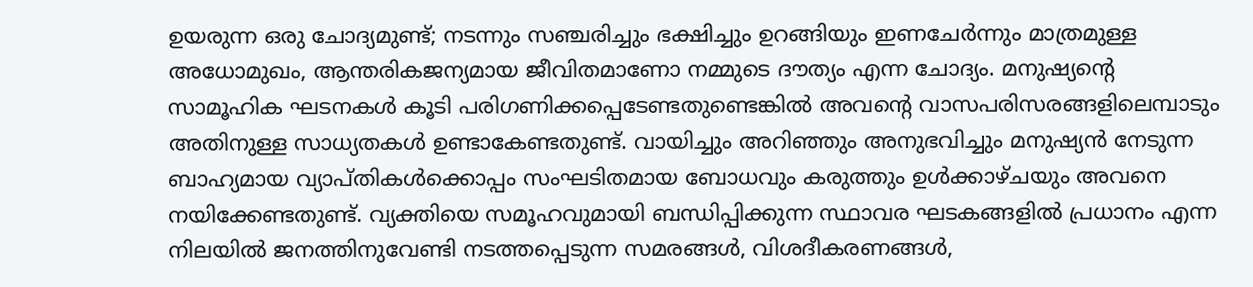ഉയരുന്ന ഒരു ചോദ്യമുണ്ട്‌; നടന്നും സഞ്ചരിച്ചും ഭക്ഷിച്ചും ഉറങ്ങിയും ഇണചേര്‍ന്നും മാത്രമുള്ള അധോമുഖം, ആന്തരികജന്യമായ ജീവിതമാണോ നമ്മുടെ ദൗത്യം എന്ന ചോദ്യം. മനുഷ്യന്റെ സാമൂഹിക ഘടനകള്‍ കൂടി പരിഗണിക്കപ്പെടേണ്ടതുണ്ടെങ്കില്‍ അവന്റെ വാസപരിസരങ്ങളിലെമ്പാടും അതിനുള്ള സാധ്യതകള്‍ ഉണ്ടാകേണ്ടതുണ്ട്‌. വായിച്ചും അറിഞ്ഞും അനുഭവിച്ചും മനുഷ്യന്‍ നേടുന്ന ബാഹ്യമായ വ്യാപ്തികള്‍ക്കൊപ്പം സംഘടിതമായ ബോധവും കരുത്തും ഉള്‍ക്കാഴ്ചയും അവനെ നയിക്കേണ്ടതുണ്ട്‌. വ്യക്തിയെ സമൂഹവുമായി ബന്ധിപ്പിക്കുന്ന സ്ഥാവര ഘടകങ്ങളില്‍ പ്രധാനം എന്ന നിലയില്‍ ജനത്തിനുവേണ്ടി നടത്തപ്പെടുന്ന സമരങ്ങള്‍, വിശദീകരണങ്ങള്‍,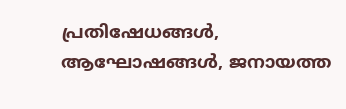പ്രതിഷേധങ്ങള്‍, ആഘോഷങ്ങള്‍, ജനായത്ത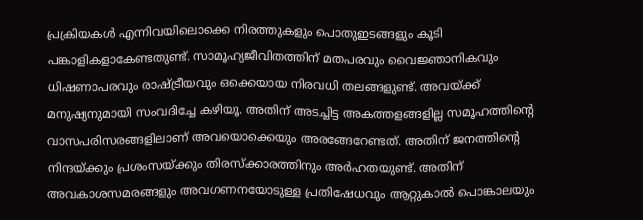പ്രക്രിയകള്‍ എന്നിവയിലൊക്കെ നിരത്തുകളും പൊതുഇടങ്ങളും കൂടി പങ്കാളികളാകേണ്ടതുണ്ട്‌. സാമൂഹ്യജീവിതത്തിന്‌ മതപരവും വൈജ്ഞാനികവും ധിഷണാപരവും രാഷ്‌ട്രീയവും ഒക്കെയായ നിരവധി തലങ്ങളുണ്ട്‌. അവയ്‌ക്ക്‌ മനുഷ്യനുമായി സംവദിച്ചേ കഴിയൂ. അതിന്‌ അടച്ചിട്ട അകത്തളങ്ങളില്ല സമൂഹത്തിന്റെ വാസപരിസരങ്ങളിലാണ്‌ അവയൊക്കെയും അരങ്ങേറേണ്ടത്‌. അതിന്‌ ജനത്തിന്റെ നിന്ദയ്‌ക്കും പ്രശംസയ്‌ക്കും തിരസ്ക്കാരത്തിനും അര്‍ഹതയുണ്ട്‌. അതിന്‌ അവകാശസമരങ്ങളും അവഗണനയോടുള്ള പ്രതിഷേധവും ആറ്റുകാല്‍ പൊങ്കാലയും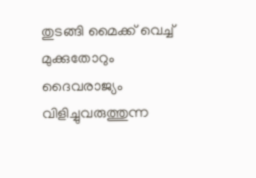തുടങ്ങി മൈക്ക്‌ വെച്ച്‌ മുക്കുതോറും ദൈവരാജ്യം വിളിച്ചുവരുത്തുന്ന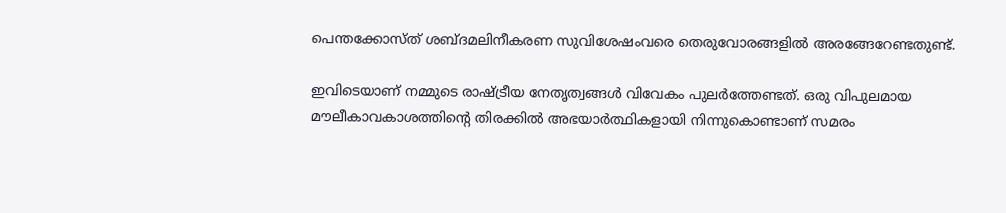പെന്തക്കോസ്ത്‌ ശബ്ദമലിനീകരണ സുവിശേഷംവരെ തെരുവോരങ്ങളില്‍ അരങ്ങേറേണ്ടതുണ്ട്‌.

ഇവിടെയാണ്‌ നമ്മുടെ രാഷ്‌ട്രീയ നേതൃത്വങ്ങള്‍ വിവേകം പുലര്‍ത്തേണ്ടത്‌. ഒരു വിപുലമായ മൗലീകാവകാശത്തിന്റെ തിരക്കില്‍ അഭയാര്‍ത്ഥികളായി നിന്നുകൊണ്ടാണ്‌ സമരം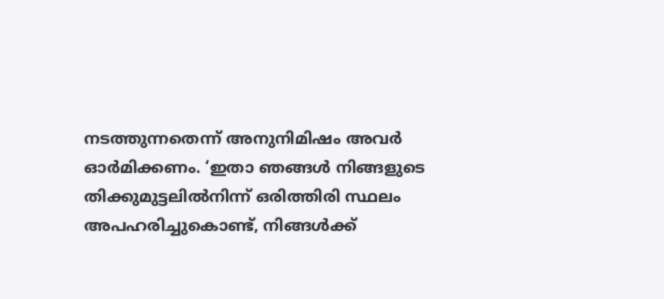നടത്തുന്നതെന്ന്‌ അനുനിമിഷം അവര്‍ ഓര്‍മിക്കണം. ‘ഇതാ ഞങ്ങള്‍ നിങ്ങളുടെ തിക്കുമുട്ടലില്‍നിന്ന്‌ ഒരിത്തിരി സ്ഥലം അപഹരിച്ചുകൊണ്ട്‌, നിങ്ങള്‍ക്ക്‌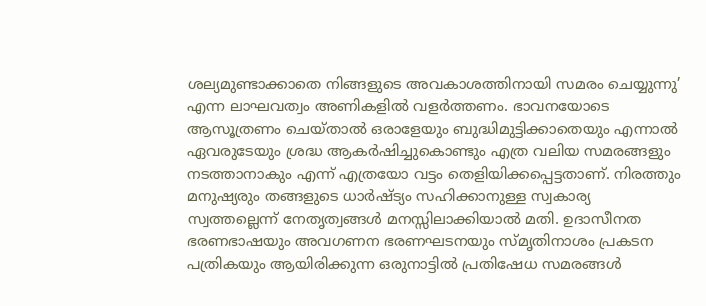ശല്യമുണ്ടാക്കാതെ നിങ്ങളുടെ അവകാശത്തിനായി സമരം ചെയ്യുന്നു’ എന്ന ലാഘവത്വം അണികളില്‍ വളര്‍ത്തണം. ഭാവനയോടെ ആസൂത്രണം ചെയ്താല്‍ ഒരാളേയും ബുദ്ധിമുട്ടിക്കാതെയും എന്നാല്‍ ഏവരുടേയും ശ്രദ്ധ ആകര്‍ഷിച്ചുകൊണ്ടും എത്ര വലിയ സമരങ്ങളും നടത്താനാകും എന്ന്‌ എത്രയോ വട്ടം തെളിയിക്കപ്പെട്ടതാണ്‌. നിരത്തും മനുഷ്യരും തങ്ങളുടെ ധാര്‍ഷ്ട്യം സഹിക്കാനുള്ള സ്വകാര്യ സ്വത്തല്ലെന്ന്‌ നേതൃത്വങ്ങള്‍ മനസ്സിലാക്കിയാല്‍ മതി. ഉദാസീനത ഭരണഭാഷയും അവഗണന ഭരണഘടനയും സ്മൃതിനാശം പ്രകടന പത്രികയും ആയിരിക്കുന്ന ഒരുനാട്ടില്‍ പ്രതിഷേധ സമരങ്ങള്‍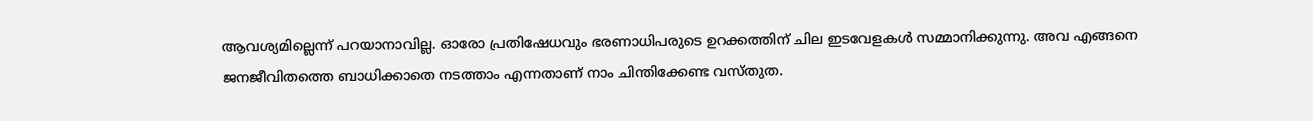ആവശ്യമില്ലെന്ന്‌ പറയാനാവില്ല. ഓരോ പ്രതിഷേധവും ഭരണാധിപരുടെ ഉറക്കത്തിന്‌ ചില ഇടവേളകള്‍ സമ്മാനിക്കുന്നു. അവ എങ്ങനെ ജനജീവിതത്തെ ബാധിക്കാതെ നടത്താം എന്നതാണ്‌ നാം ചിന്തിക്കേണ്ട വസ്തുത.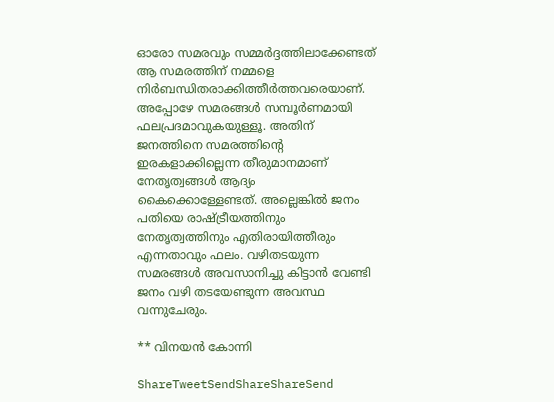ഓരോ സമരവും സമ്മര്‍ദ്ദത്തിലാക്കേണ്ടത്‌ ആ സമരത്തിന്‌ നമ്മളെ നിര്‍ബന്ധിതരാക്കിത്തീര്‍ത്തവരെയാണ്‌. അപ്പോഴേ സമരങ്ങള്‍ സമ്പൂര്‍ണമായി ഫലപ്രദമാവുകയുള്ളൂ. അതിന്‌ ജനത്തിനെ സമരത്തിന്റെ ഇരകളാക്കില്ലെന്ന തീരുമാനമാണ്‌ നേതൃത്വങ്ങള്‍ ആദ്യം കൈക്കൊള്ളേണ്ടത്‌. അല്ലെങ്കില്‍ ജനം പതിയെ രാഷ്‌ട്രീയത്തിനും നേതൃത്വത്തിനും എതിരായിത്തീരും എന്നതാവും ഫലം. വഴിതടയുന്ന സമരങ്ങള്‍ അവസാനിച്ചു കിട്ടാന്‍ വേണ്ടി ജനം വഴി തടയേണ്ടുന്ന അവസ്ഥ വന്നുചേരും.

** വിനയന്‍ കോന്നി

ShareTweetSendShareShareSend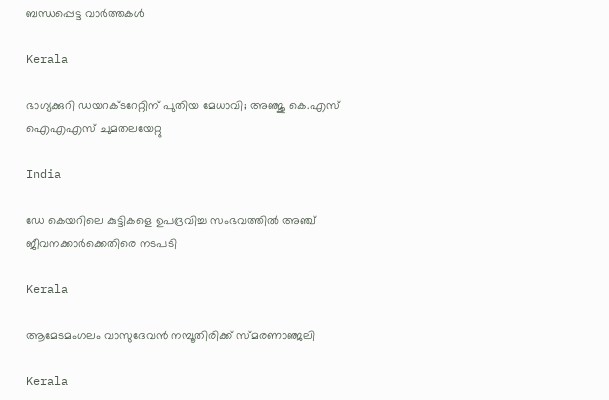ബന്ധപ്പെട്ട വാര്‍ത്തകള്‍

Kerala

ഭാഗ്യക്കുറി ഡയറക്ടറേറ്റിന് പുതിയ മേധാവി; അഞ്ജു കെ.എസ് ഐഎഎസ് ചുമതലയേറ്റു

India

ഡേ കെയറിലെ കുട്ടികളെ ഉപദ്രവിച്ച സംഭവത്തില്‍ അഞ്ച് ജീവനക്കാര്‍ക്കെതിരെ നടപടി

Kerala

ആമേടമംഗലം വാസുദേവന്‍ നമ്പൂതിരിക്ക് സ്മരണാഞ്ജലി

Kerala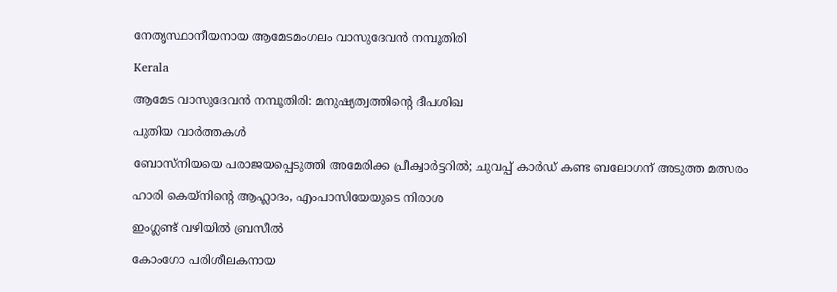നേതൃസ്ഥാനീയനായ ആമേടമംഗലം വാസുദേവന്‍ നമ്പൂതിരി

Kerala

ആമേട വാസുദേവന്‍ നമ്പൂതിരി: മനുഷ്യത്വത്തിന്റെ ദീപശിഖ

പുതിയ വാര്‍ത്തകള്‍

ബോസ്‌നിയയെ പരാജയപ്പെടുത്തി അമേരിക്ക പ്രീക്വാര്‍ട്ടറില്‍; ചുവപ്പ് കാര്‍ഡ് കണ്ട ബലോഗന് അടുത്ത മത്സരം

ഹാരി കെയ്‌നിന്റെ ആഹ്ലാദം, എംപാസിയേയുടെ നിരാശ

ഇംഗ്ലണ്ട് വഴിയില്‍ ബ്രസീല്‍

കോംഗോ പരിശീലകനായ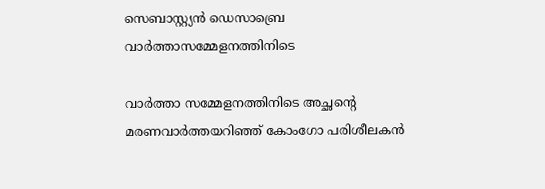സെബാസ്റ്റ്യന്‍ ഡെസാബ്രെ
വാര്‍ത്താസമ്മേളനത്തിനിടെ

വാര്‍ത്താ സമ്മേളനത്തിനിടെ അച്ഛന്റെ മരണവാര്‍ത്തയറിഞ്ഞ് കോംഗോ പരിശീലകന്‍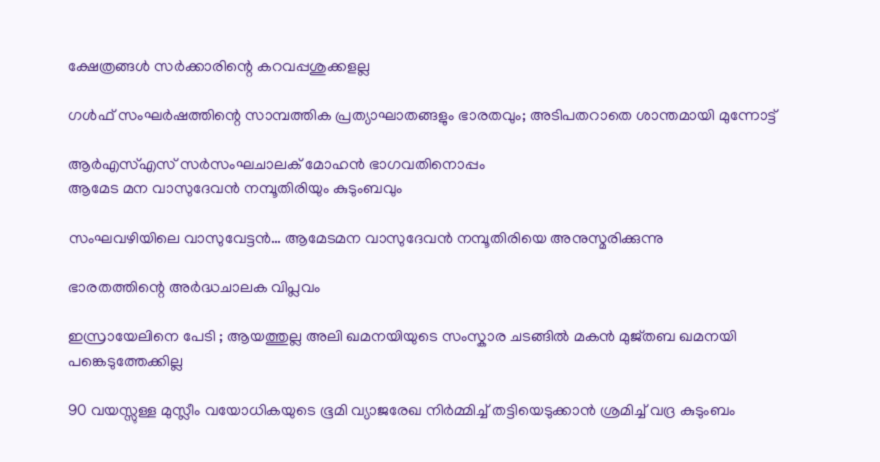ക്ഷേത്രങ്ങള്‍ സര്‍ക്കാരിന്റെ കറവപ്പശുക്കളല്ല

ഗള്‍ഫ് സംഘര്‍ഷത്തിന്റെ സാമ്പത്തിക പ്രത്യാഘാതങ്ങളും ഭാരതവും; അടിപതറാതെ ശാന്തമായി മുന്നോട്ട്

ആര്‍എസ്എസ് സര്‍സംഘചാലക് മോഹന്‍ ഭാഗവതിനൊപ്പം
ആമേട മന വാസുദേവന്‍ നമ്പൂതിരിയും കുടുംബവും

സംഘവഴിയിലെ വാസുവേട്ടന്‍… ആമേടമന വാസുദേവന്‍ നമ്പൂതിരിയെ അനുസ്മരിക്കുന്നു

ഭാരതത്തിന്റെ അര്‍ദ്ധചാലക വിപ്ലവം

ഇസ്രായേലിനെ പേടി ; ആയത്തുല്ല അലി ഖമനയിയുടെ സംസ്കാര ചടങ്ങിൽ മകൻ മുജ്തബ ഖമനയി പങ്കെടുത്തേക്കില്ല

90 വയസ്സുള്ള മുസ്ലീം വയോധികയുടെ ഭൂമി വ്യാജരേഖ നിർമ്മിച്ച് തട്ടിയെടുക്കാൻ ശ്രമിച്ച് വദ്ര കുടുംബം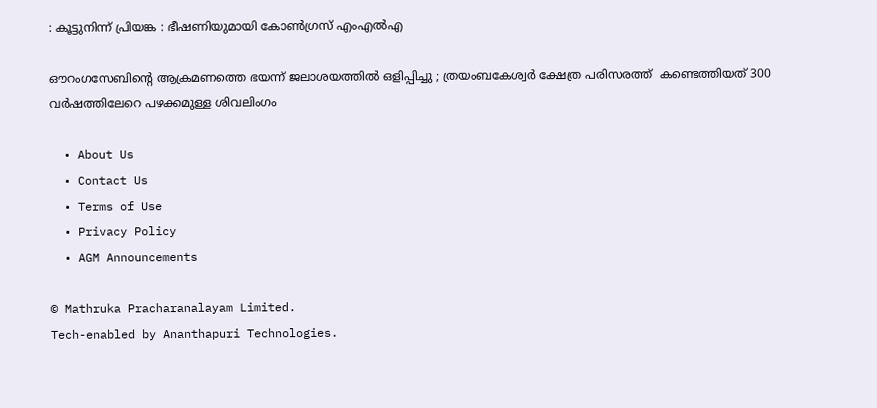: കൂട്ടുനിന്ന് പ്രിയങ്ക : ഭീഷണിയുമായി കോൺഗ്രസ് എംഎൽഎ

ഔറംഗസേബിന്റെ ആക്രമണത്തെ ഭയന്ന് ജലാശയത്തിൽ ഒളിപ്പിച്ചു ; ത്രയംബകേശ്വർ ക്ഷേത്ര പരിസരത്ത്  കണ്ടെത്തിയത് 300 വർഷത്തിലേറെ പഴക്കമുള്ള ശിവലിംഗം

  • About Us
  • Contact Us
  • Terms of Use
  • Privacy Policy
  • AGM Announcements

© Mathruka Pracharanalayam Limited.
Tech-enabled by Ananthapuri Technologies.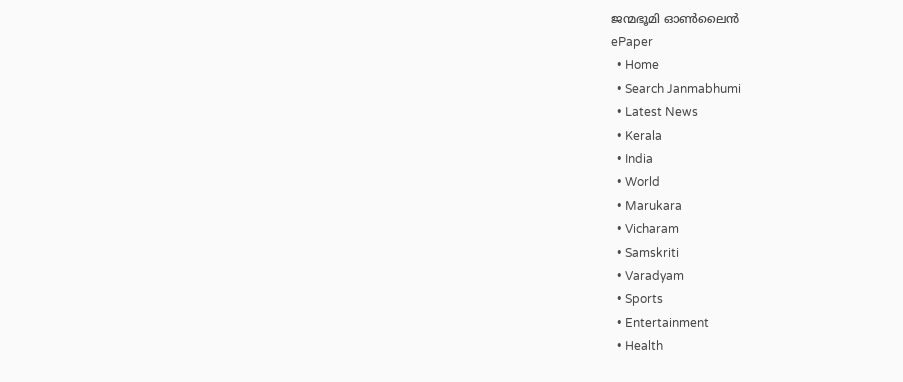ജന്മഭൂമി ഓണ്‍ലൈന്‍
ePaper
  • Home
  • Search Janmabhumi
  • Latest News
  • Kerala
  • India
  • World
  • Marukara
  • Vicharam
  • Samskriti
  • Varadyam
  • Sports
  • Entertainment
  • Health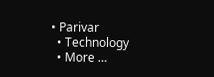• Parivar
  • Technology
  • More …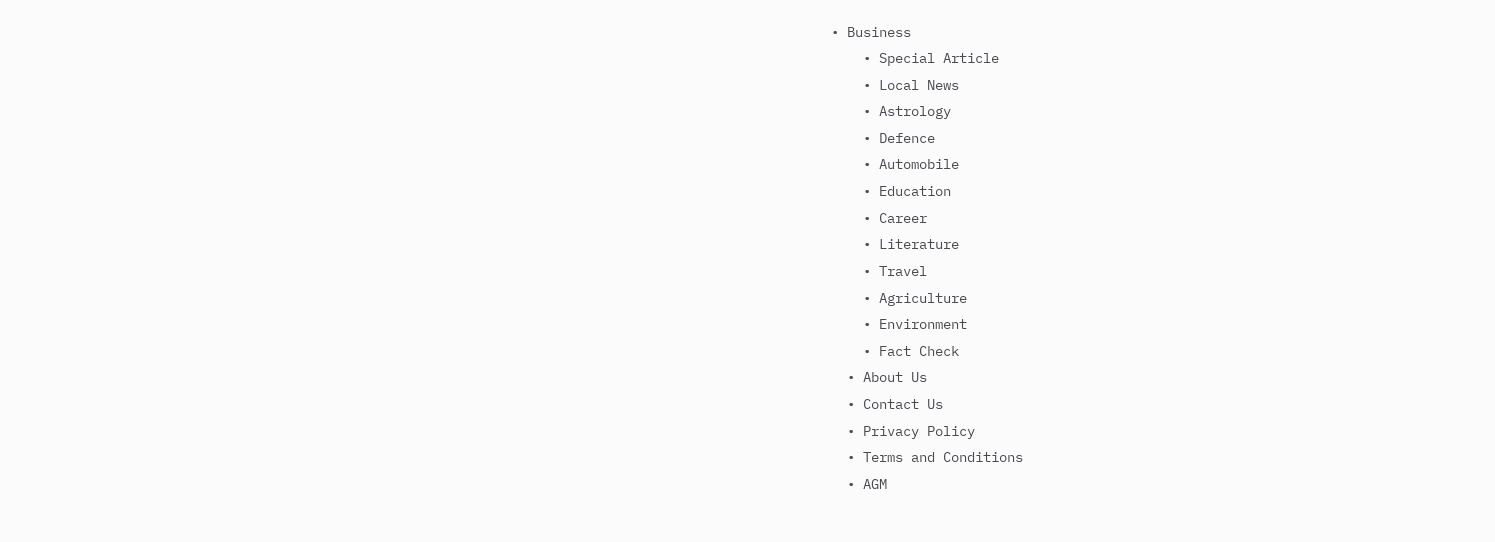• Business
    • Special Article
    • Local News
    • Astrology
    • Defence
    • Automobile
    • Education
    • Career
    • Literature
    • Travel
    • Agriculture
    • Environment
    • Fact Check
  • About Us
  • Contact Us
  • Privacy Policy
  • Terms and Conditions
  • AGM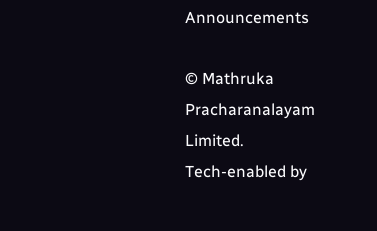Announcements

© Mathruka Pracharanalayam Limited.
Tech-enabled by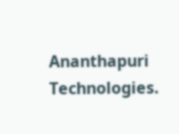Ananthapuri Technologies.